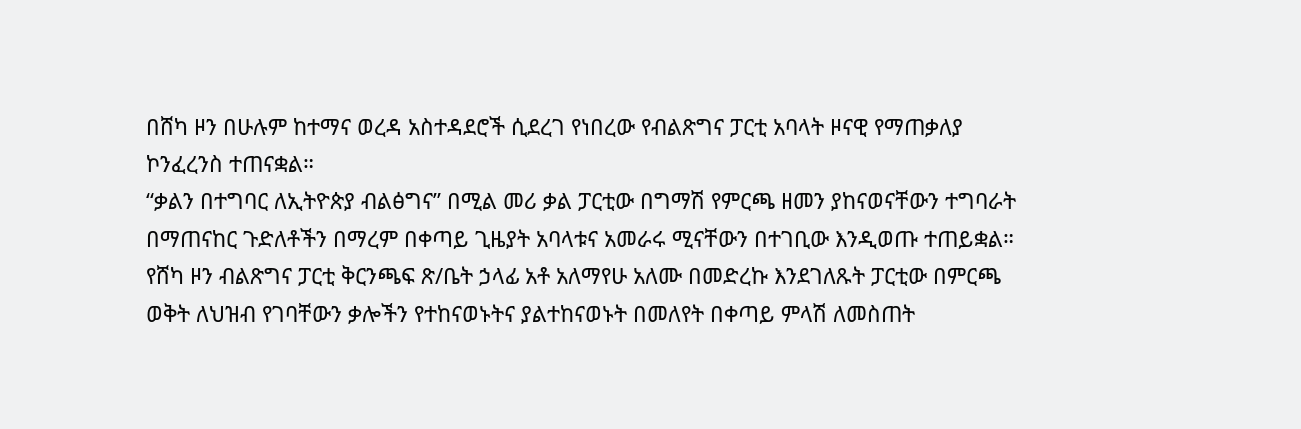በሸካ ዞን በሁሉም ከተማና ወረዳ አስተዳደሮች ሲደረገ የነበረው የብልጽግና ፓርቲ አባላት ዞናዊ የማጠቃለያ ኮንፈረንስ ተጠናቋል።
“ቃልን በተግባር ለኢትዮጵያ ብልፅግና” በሚል መሪ ቃል ፓርቲው በግማሽ የምርጫ ዘመን ያከናወናቸውን ተግባራት በማጠናከር ጉድለቶችን በማረም በቀጣይ ጊዜያት አባላቱና አመራሩ ሚናቸውን በተገቢው እንዲወጡ ተጠይቋል።
የሸካ ዞን ብልጽግና ፓርቲ ቅርንጫፍ ጽ/ቤት ኃላፊ አቶ አለማየሁ አለሙ በመድረኩ እንደገለጹት ፓርቲው በምርጫ ወቅት ለህዝብ የገባቸውን ቃሎችን የተከናወኑትና ያልተከናወኑት በመለየት በቀጣይ ምላሽ ለመስጠት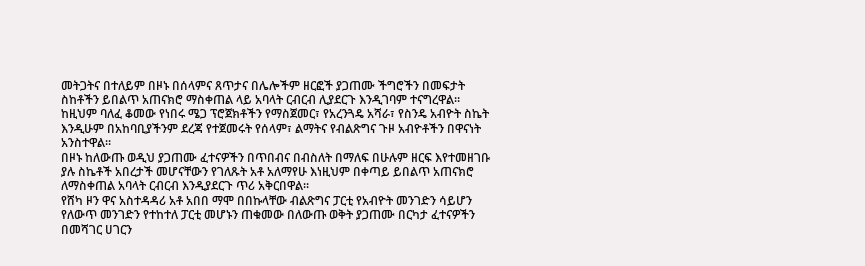መትጋትና በተለይም በዞኑ በሰላምና ጸጥታና በሌሎችም ዘርፎች ያጋጠሙ ችግሮችን በመፍታት ስከቶችን ይበልጥ አጠናክሮ ማስቀጠል ላይ አባላት ርብርብ ሊያደርጉ እንዲገባም ተናግረዋል።
ከዚህም ባለፈ ቆመው የነበሩ ሜጋ ፕሮጀክቶችን የማስጀመር፣ የአረንጓዴ አሻራ፣ የስንዴ አብዮት ስኬት እንዲሁም በአከባቢያችንም ደረጃ የተጀመሩት የሰላም፣ ልማትና የብልጽግና ጉዞ አብዮቶችን በዋናነት አንስተዋል።
በዞኑ ከለውጡ ወዲህ ያጋጠሙ ፈተናዎችን በጥበብና በብስለት በማለፍ በሁሉም ዘርፍ እየተመዘገቡ ያሉ ስኬቶች አበረታች መሆናቸውን የገለጹት አቶ አለማየሁ እነዚህም በቀጣይ ይበልጥ አጠናክሮ ለማስቀጠል አባላት ርብርብ እንዲያደርጉ ጥሪ አቅርበዋል።
የሸካ ዞን ዋና አስተዳዳሪ አቶ አበበ ማሞ በበኩላቸው ብልጽግና ፓርቲ የአብዮት መንገድን ሳይሆን የለውጥ መንገድን የተከተለ ፓርቲ መሆኑን ጠቁመው በለውጡ ወቅት ያጋጠሙ በርካታ ፈተናዎችን በመሻገር ሀገርን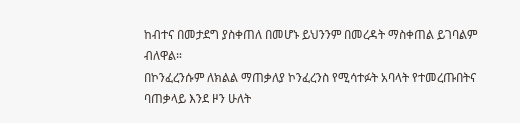ከብተና በመታደግ ያስቀጠለ በመሆኑ ይህንንም በመረዳት ማስቀጠል ይገባልም ብለዋል።
በኮንፈረንሱም ለክልል ማጠቃለያ ኮንፈረንስ የሚሳተፉት አባላት የተመረጡበትና ባጠቃላይ እንደ ዞን ሁለት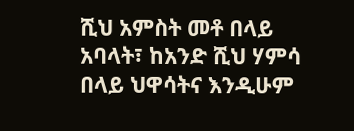ሺህ አምስት መቶ በላይ አባላት፣ ከአንድ ሺህ ሃምሳ በላይ ህዋሳትና እንዲሁም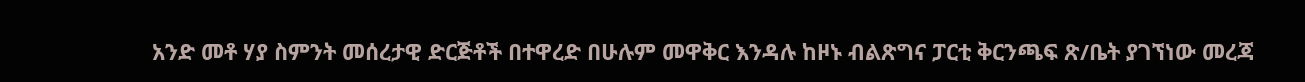አንድ መቶ ሃያ ስምንት መሰረታዊ ድርጅቶች በተዋረድ በሁሉም መዋቅር እንዳሉ ከዞኑ ብልጽግና ፓርቲ ቅርንጫፍ ጽ/ቤት ያገኘነው መረጃ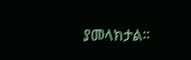ያመላክታል።